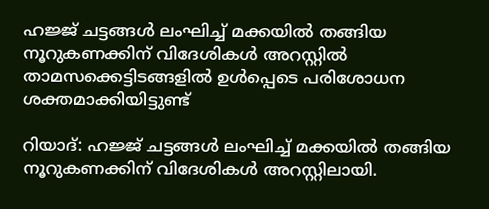ഹജ്ജ് ചട്ടങ്ങൾ ലംഘിച്ച് മക്കയിൽ തങ്ങിയ നൂറുകണക്കിന് വിദേശികൾ അറസ്റ്റിൽ
താമസക്കെട്ടിടങ്ങളിൽ ഉൾപ്പെടെ പരിശോധന ശക്തമാക്കിയിട്ടുണ്ട്

റിയാദ്: ഹജ്ജ് ചട്ടങ്ങൾ ലംഘിച്ച് മക്കയിൽ തങ്ങിയ നൂറുകണക്കിന് വിദേശികൾ അറസ്റ്റിലായി.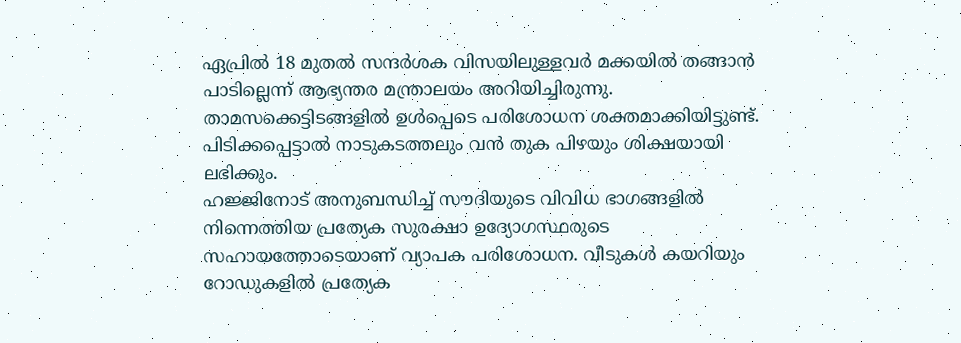ഏപ്രിൽ 18 മുതൽ സന്ദർശക വിസയിലുള്ളവർ മക്കയിൽ തങ്ങാൻ പാടില്ലെന്ന് ആഭ്യന്തര മന്ത്രാലയം അറിയിച്ചിരുന്നു. താമസക്കെട്ടിടങ്ങളിൽ ഉൾപ്പെടെ പരിശോധന ശക്തമാക്കിയിട്ടുണ്ട്. പിടിക്കപ്പെട്ടാൽ നാടുകടത്തലും വൻ തുക പിഴയും ശിക്ഷയായി ലഭിക്കും.
ഹജ്ജിനോട് അനുബന്ധിച്ച് സൗദിയുടെ വിവിധ ഭാഗങ്ങളിൽ നിന്നെത്തിയ പ്രത്യേക സുരക്ഷാ ഉദ്യോഗസ്ഥരുടെ സഹായത്തോടെയാണ് വ്യാപക പരിശോധന. വീടുകൾ കയറിയും റോഡുകളിൽ പ്രത്യേക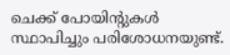ചെക്ക് പോയിന്റുകൾ സ്ഥാപിച്ചും പരിശോധനയുണ്ട്.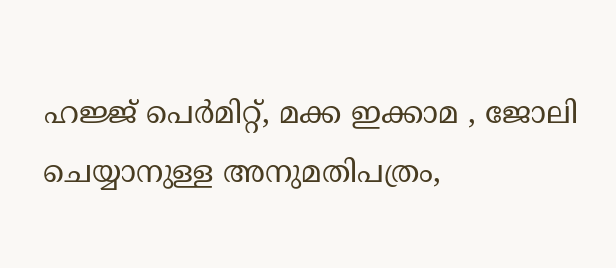ഹജ്ജ് പെർമിറ്റ്, മക്ക ഇക്കാമ , ജോലി ചെയ്യാനുള്ള അനുമതിപത്രം,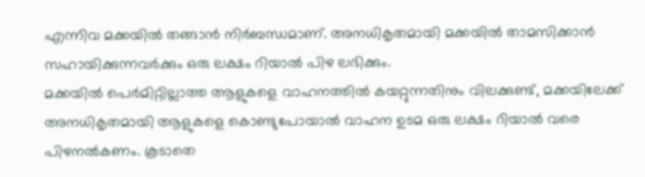എന്നിവ മക്കയിൽ തങ്ങാൻ നിർബന്ധമാണ്. അനധികൃതമായി മക്കയിൽ താമസിക്കാൻ സഹായിക്കുന്നവർക്കും ഒരു ലക്ഷം റിയാൽ പിഴ ലഭിക്കും.
മക്കയിൽ പെർമിറ്റില്ലാത്ത ആളുകളെ വാഹനത്തിൽ കയറ്റുന്നതിനും വിലക്കുണ്ട്, മക്കയിലേക്ക് അനധികൃതമായി ആളുകളെ കൊണ്ടുപോയാൽ വാഹന ഉടമ ഒരു ലക്ഷം റിയാൽ വരെ പിഴനൽകണം. കൂടാതെ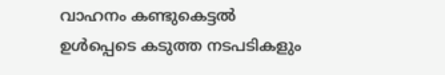വാഹനം കണ്ടുകെട്ടൽ ഉൾപ്പെടെ കടുത്ത നടപടികളും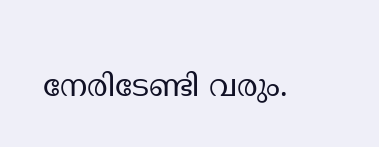നേരിടേണ്ടി വരും.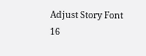Adjust Story Font
16